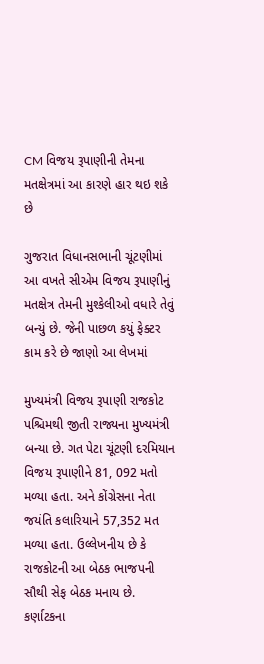CM વિજય રૂપાણીની તેમના મતક્ષેત્રમાં આ કારણે હાર થઇ શકે છે

ગુજરાત વિધાનસભાની ચૂંટણીમાં આ વખતે સીએમ વિજય રૂપાણીનું મતક્ષેત્ર તેમની મુશ્કેલીઓ વધારે તેવું બન્યું છે. જેની પાછળ કયું ફેક્ટર કામ કરે છે જાણો આ લેખમાં

મુખ્યમંત્રી વિજય રૂપાણી રાજકોટ પશ્ચિમથી જીતી રાજ્યના મુખ્યમંત્રી બન્યા છે. ગત પેટા ચૂંટણી દરમિયાન વિજય રૂપાણીને 81, 092 મતો મળ્યા હતા. અને કોંગ્રેસના નેતા જયંતિ કલારિયાને 57,352 મત મળ્યા હતા. ઉલ્લેખનીય છે કે રાજકોટની આ બેઠક ભાજપની સૌથી સેફ બેઠક મનાય છે. કર્ણાટકના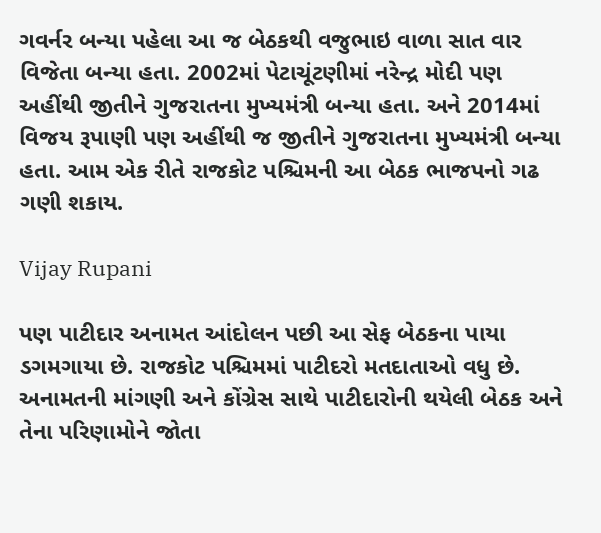ગવર્નર બન્યા પહેલા આ જ બેઠકથી વજુભાઇ વાળા સાત વાર વિજેતા બન્યા હતા. 2002માં પેટાચૂંટણીમાં નરેન્દ્ર મોદી પણ અહીંથી જીતીને ગુજરાતના મુખ્યમંત્રી બન્યા હતા. અને 2014માં વિજય રૂપાણી પણ અહીંથી જ જીતીને ગુજરાતના મુખ્યમંત્રી બન્યા હતા. આમ એક રીતે રાજકોટ પશ્ચિમની આ બેઠક ભાજપનો ગઢ ગણી શકાય.

Vijay Rupani

પણ પાટીદાર અનામત આંદોલન પછી આ સેફ બેઠકના પાયા ડગમગાયા છે. રાજકોટ પશ્ચિમમાં પાટીદરો મતદાતાઓ વધુ છે. અનામતની માંગણી અને કોંગ્રેસ સાથે પાટીદારોની થયેલી બેઠક અને તેના પરિણામોને જોતા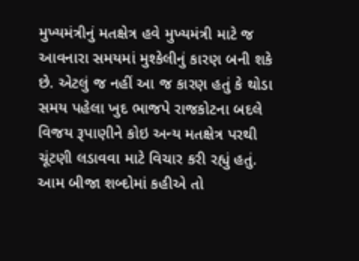મુખ્યમંત્રીનું મતક્ષેત્ર હવે મુખ્યમંત્રી માટે જ આવનારા સમયમાં મુશ્કેલીનું કારણ બની શકે છે. એટલું જ નહીં આ જ કારણ હતું કે થોડા સમય પહેલા ખુદ ભાજપે રાજકોટના બદલે વિજય રૂપાણીને કોઇ અન્ય મતક્ષેત્ર પરથી ચૂંટણી લડાવવા માટે વિચાર કરી રહ્યું હતું. આમ બીજા શબ્દોમાં કહીએ તો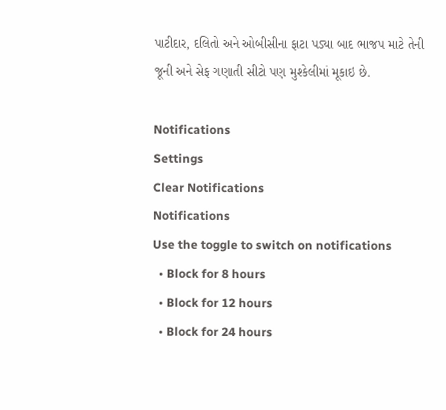પાટીદાર, દલિતો અને ઓબીસીના ફાટા પડ્યા બાદ ભાજપ માટે તેની જૂની અને સેફ ગણાતી સીટો પણ મુશ્કેલીમાં મૂકાઇ છે.

Notifications
Settings
Clear Notifications
Notifications
Use the toggle to switch on notifications
  • Block for 8 hours
  • Block for 12 hours
  • Block for 24 hours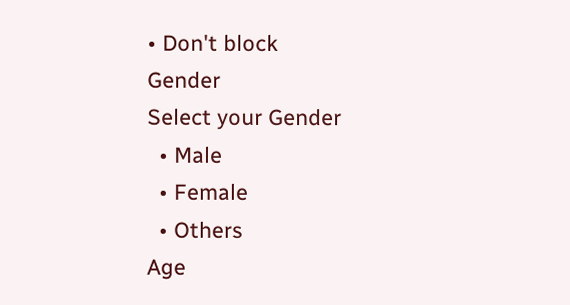• Don't block
Gender
Select your Gender
  • Male
  • Female
  • Others
Age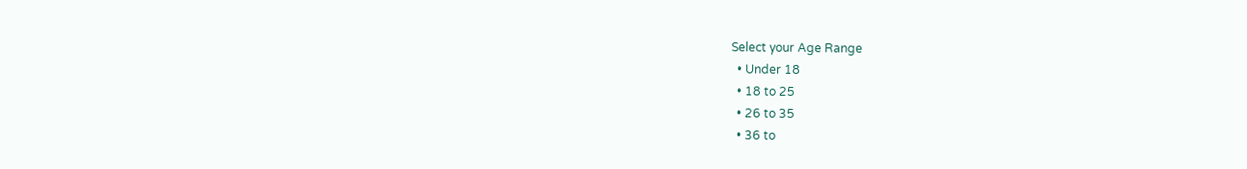Select your Age Range
  • Under 18
  • 18 to 25
  • 26 to 35
  • 36 to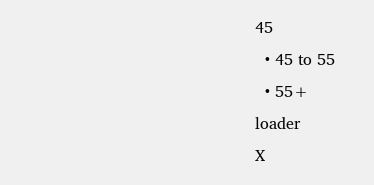45
  • 45 to 55
  • 55+
loader
X